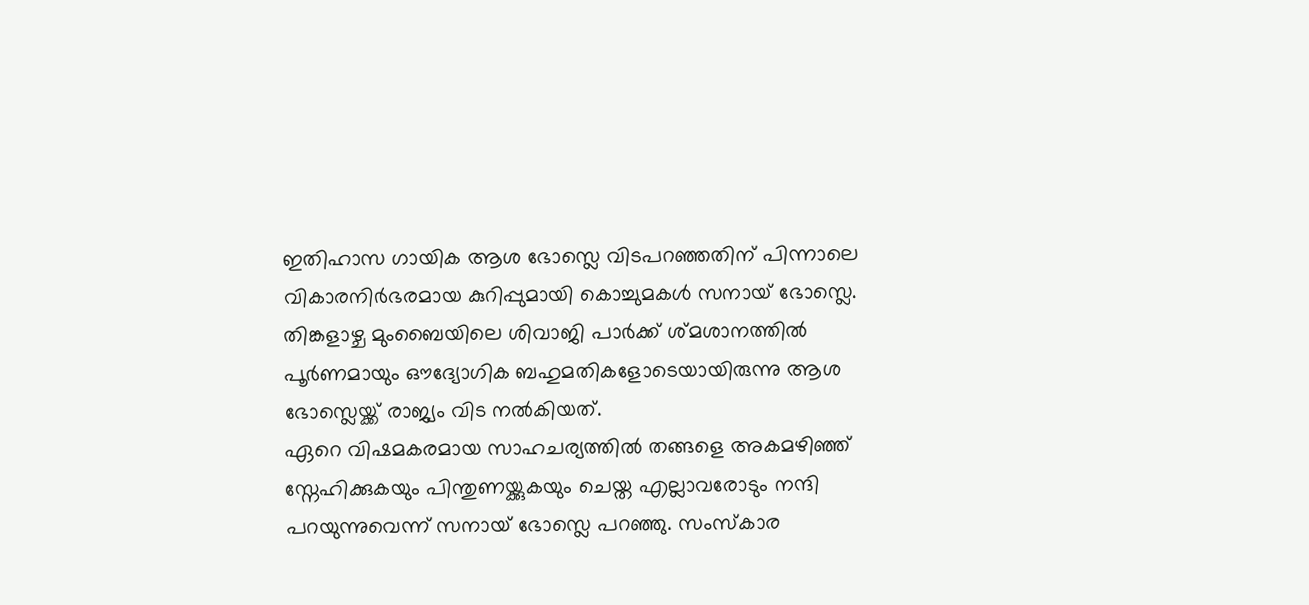ഇതിഹാസ ഗായിക ആശ ഭോസ്ലെ വിടപറഞ്ഞതിന് പിന്നാലെ വികാരനിർഭരമായ കുറിപ്പുമായി കൊച്ചുമകൾ സനായ് ഭോസ്ലെ. തിങ്കളാഴ്ച മുംബൈയിലെ ശിവാജി പാർക്ക് ശ്മശാനത്തിൽ പൂർണമായും ഔദ്യോഗിക ബഹുമതികളോടെയായിരുന്നു ആശ ഭോസ്ലെയ്ക്ക് രാജ്യം വിട നൽകിയത്.
ഏറെ വിഷമകരമായ സാഹചര്യത്തിൽ തങ്ങളെ അകമഴിഞ്ഞ് സ്നേഹിക്കുകയും പിന്തുണയ്ക്കുകയും ചെയ്ത എല്ലാവരോടും നന്ദി പറയുന്നുവെന്ന് സനായ് ഭോസ്ലെ പറഞ്ഞു. സംസ്കാര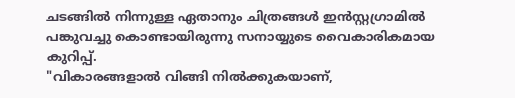ചടങ്ങിൽ നിന്നുള്ള ഏതാനും ചിത്രങ്ങൾ ഇൻസ്റ്റഗ്രാമിൽ പങ്കുവച്ചു കൊണ്ടായിരുന്നു സനായ്യുടെ വൈകാരികമായ കുറിപ്പ്.
"വികാരങ്ങളാൽ വിങ്ങി നിൽക്കുകയാണ്,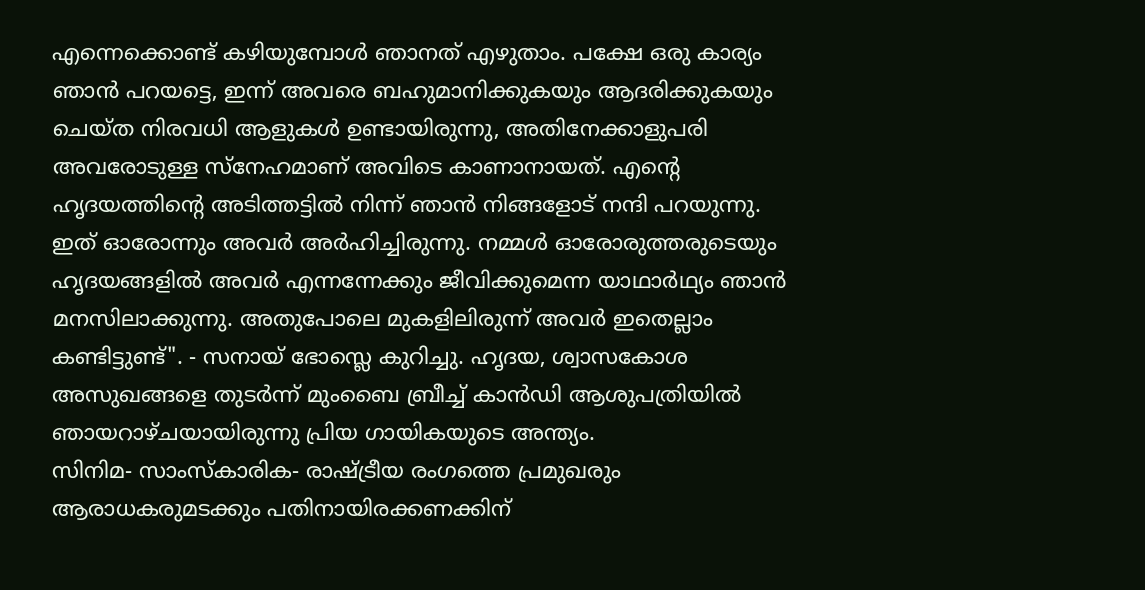എന്നെക്കൊണ്ട് കഴിയുമ്പോൾ ഞാനത് എഴുതാം. പക്ഷേ ഒരു കാര്യം ഞാൻ പറയട്ടെ, ഇന്ന് അവരെ ബഹുമാനിക്കുകയും ആദരിക്കുകയും ചെയ്ത നിരവധി ആളുകൾ ഉണ്ടായിരുന്നു, അതിനേക്കാളുപരി അവരോടുള്ള സ്നേഹമാണ് അവിടെ കാണാനായത്. എന്റെ ഹൃദയത്തിന്റെ അടിത്തട്ടിൽ നിന്ന് ഞാൻ നിങ്ങളോട് നന്ദി പറയുന്നു.
ഇത് ഓരോന്നും അവർ അർഹിച്ചിരുന്നു. നമ്മൾ ഓരോരുത്തരുടെയും ഹൃദയങ്ങളിൽ അവർ എന്നന്നേക്കും ജീവിക്കുമെന്ന യാഥാർഥ്യം ഞാൻ മനസിലാക്കുന്നു. അതുപോലെ മുകളിലിരുന്ന് അവർ ഇതെല്ലാം കണ്ടിട്ടുണ്ട്". - സനായ് ഭോസ്ലെ കുറിച്ചു. ഹൃദയ, ശ്വാസകോശ അസുഖങ്ങളെ തുടർന്ന് മുംബൈ ബ്രീച്ച് കാൻഡി ആശുപത്രിയിൽ ഞായറാഴ്ചയായിരുന്നു പ്രിയ ഗായികയുടെ അന്ത്യം.
സിനിമ- സാംസ്കാരിക- രാഷ്ട്രീയ രംഗത്തെ പ്രമുഖരും ആരാധകരുമടക്കും പതിനായിരക്കണക്കിന്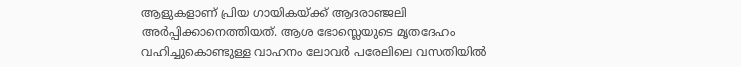ആളുകളാണ് പ്രിയ ഗായികയ്ക്ക് ആദരാഞ്ജലി അർപ്പിക്കാനെത്തിയത്. ആശ ഭോസ്ലെയുടെ മൃതദേഹം വഹിച്ചുകൊണ്ടുള്ള വാഹനം ലോവർ പരേലിലെ വസതിയിൽ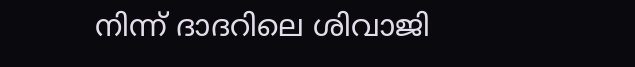നിന്ന് ദാദറിലെ ശിവാജി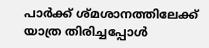പാർക്ക് ശ്മശാനത്തിലേക്ക് യാത്ര തിരിച്ചപ്പോൾ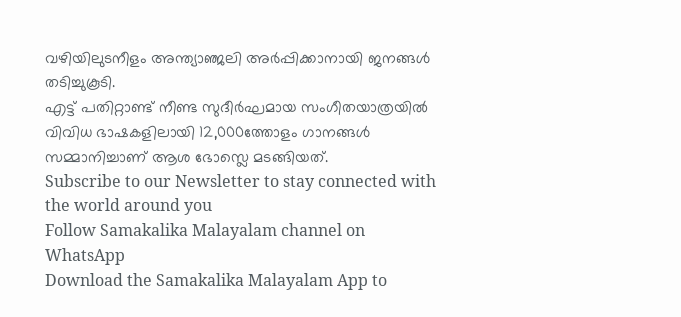വഴിയിലുടനീളം അന്ത്യാഞ്ജലി അർപ്പിക്കാനായി ജനങ്ങൾ തടിച്ചുകൂടി.
എട്ട് പതിറ്റാണ്ട് നീണ്ട സുദീർഘമായ സംഗീതയാത്രയിൽ വിവിധ ഭാഷകളിലായി 12,000ത്തോളം ഗാനങ്ങൾ സമ്മാനിച്ചാണ് ആശ ഭോസ്ലെ മടങ്ങിയത്.
Subscribe to our Newsletter to stay connected with the world around you
Follow Samakalika Malayalam channel on WhatsApp
Download the Samakalika Malayalam App to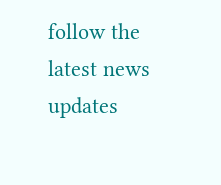follow the latest news updates